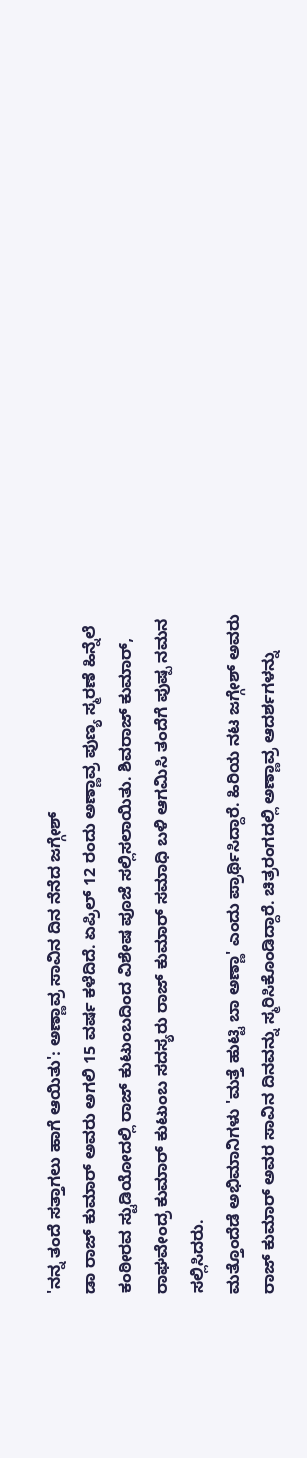'ನನ್ನ ತಂದೆ ಸತ್ತಾಗಲು ಹಾಗೆ ಆಯಿತು': ಅಣ್ಣಾವ್ರ ಸಾವಿನ ದಿನ ನೆನೆದ ಜಗ್ಗೇಶ್
ಡಾ ರಾಜ್ ಕುಮಾರ್ ಅವರು ಅಗಲಿ 15 ವರ್ಷ ಕಳೆದಿದೆ. ಏಪ್ರಿಲ್ 12 ರಂದು ಅಣ್ಣಾವ್ರ ಪುಣ್ಯ ಸ್ಮರಣೆ ಹಿನ್ನೆಲೆ ಕಂಠೀರವ ಸ್ಟುಡಿಯೋದಲ್ಲಿ ರಾಜ್ ಕುಟುಂಬದಿಂದ ವಿಶೇಷ ಪೂಜೆ ಸಲ್ಲಿಸಲಾಯಿತು. ಶಿವರಾಜ್ ಕುಮಾರ್, ರಾಘವೇಂದ್ರ ಕುಮಾರ್ ಕುಟುಂಬ ಸದಸ್ಯರು ರಾಜ್ ಕುಮಾರ್ ಸಮಾಧಿ ಬಳಿ ಆಗಮಿಸಿ ತಂದೆಗೆ ಪುಷ್ಪ ನಮನ ಸಲ್ಲಿಸಿದರು.
ಮತ್ತೊಂದೆಡೆ ಅಭಿಮಾನಿಗಳು 'ಮತ್ತೆ ಹುಟ್ಟಿ ಬಾ ಅಣ್ಣಾ' ಎಂದು ಪ್ರಾರ್ಥಿಸಿದ್ದಾರೆ. ಹಿರಿಯ ನಟ ಜಗ್ಗೇಶ್ ಅವರು ರಾಜ್ ಕುಮಾರ್ ಅವರ ಸಾವಿನ ದಿನವನ್ನು ಸ್ಮರಿಸಿಕೊಂಡಿದ್ದಾರೆ. ಚಿತ್ರರಂಗದಲ್ಲಿ ಅಣ್ಣಾವ್ರ ಆದರ್ಶಗಳನ್ನು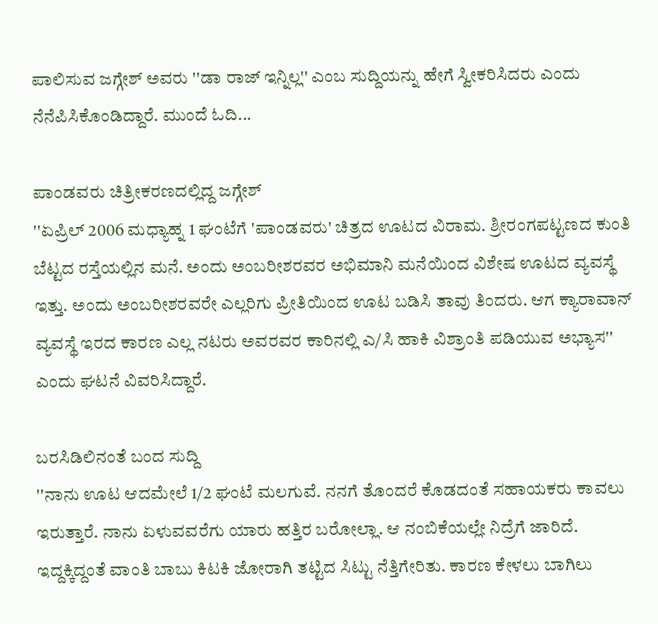ಪಾಲಿಸುವ ಜಗ್ಗೇಶ್ ಅವರು ''ಡಾ ರಾಜ್ ಇನ್ನಿಲ್ಲ'' ಎಂಬ ಸುದ್ದಿಯನ್ನು ಹೇಗೆ ಸ್ವೀಕರಿಸಿದರು ಎಂದು ನೆನೆಪಿಸಿಕೊಂಡಿದ್ದಾರೆ. ಮುಂದೆ ಓದಿ...

ಪಾಂಡವರು ಚಿತ್ರೀಕರಣದಲ್ಲಿದ್ದ ಜಗ್ಗೇಶ್
''ಏಪ್ರಿಲ್ 2006 ಮಧ್ಯಾಹ್ನ 1 ಘಂಟೆಗೆ 'ಪಾಂಡವರು' ಚಿತ್ರದ ಊಟದ ವಿರಾಮ. ಶ್ರೀರಂಗಪಟ್ಟಣದ ಕುಂತಿ ಬೆಟ್ಟದ ರಸ್ತೆಯಲ್ಲಿನ ಮನೆ. ಅಂದು ಅಂಬರೀಶರವರ ಅಭಿಮಾನಿ ಮನೆಯಿಂದ ವಿಶೇಷ ಊಟದ ವ್ಯವಸ್ಥೆ ಇತ್ತು. ಅಂದು ಅಂಬರೀಶರವರೇ ಎಲ್ಲರಿಗು ಪ್ರೀತಿಯಿಂದ ಊಟ ಬಡಿಸಿ ತಾವು ತಿಂದರು. ಆಗ ಕ್ಯಾರಾವಾನ್ ವ್ಯವಸ್ಥೆ ಇರದ ಕಾರಣ ಎಲ್ಲ ನಟರು ಅವರವರ ಕಾರಿನಲ್ಲಿ ಎ/ಸಿ ಹಾಕಿ ವಿಶ್ರಾಂತಿ ಪಡಿಯುವ ಅಭ್ಯಾಸ'' ಎಂದು ಘಟನೆ ವಿವರಿಸಿದ್ದಾರೆ.

ಬರಸಿಡಿಲಿನಂತೆ ಬಂದ ಸುದ್ದಿ
''ನಾನು ಊಟ ಆದಮೇಲೆ 1/2 ಘಂಟೆ ಮಲಗುವೆ. ನನಗೆ ತೊಂದರೆ ಕೊಡದಂತೆ ಸಹಾಯಕರು ಕಾವಲು ಇರುತ್ತಾರೆ. ನಾನು ಏಳುವವರೆಗು ಯಾರು ಹತ್ತಿರ ಬರೋಲ್ಲಾ. ಆ ನಂಬಿಕೆಯಲ್ಲೇ ನಿದ್ರೆಗೆ ಜಾರಿದೆ. ಇದ್ದಕ್ಕಿದ್ದಂತೆ ವಾಂತಿ ಬಾಬು ಕಿಟಕಿ ಜೋರಾಗಿ ತಟ್ಟಿದ ಸಿಟ್ಟು ನೆತ್ತಿಗೇರಿತು. ಕಾರಣ ಕೇಳಲು ಬಾಗಿಲು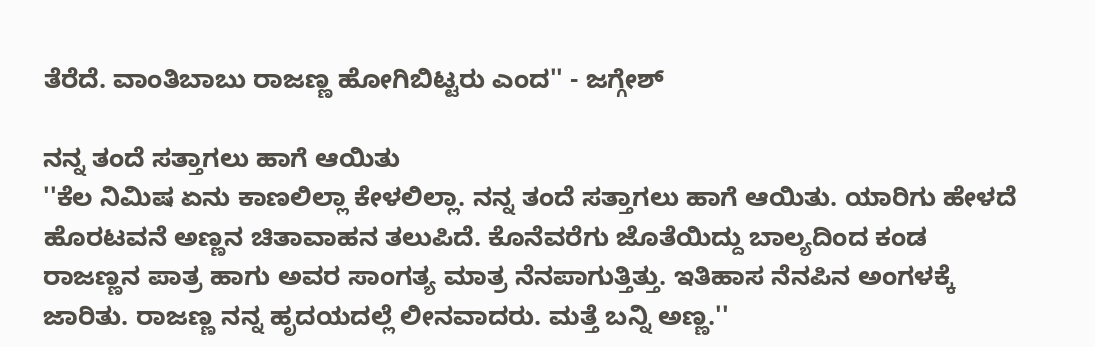ತೆರೆದೆ. ವಾಂತಿಬಾಬು ರಾಜಣ್ಣ ಹೋಗಿಬಿಟ್ಟರು ಎಂದ'' - ಜಗ್ಗೇಶ್

ನನ್ನ ತಂದೆ ಸತ್ತಾಗಲು ಹಾಗೆ ಆಯಿತು
''ಕೆಲ ನಿಮಿಷ ಏನು ಕಾಣಲಿಲ್ಲಾ ಕೇಳಲಿಲ್ಲಾ. ನನ್ನ ತಂದೆ ಸತ್ತಾಗಲು ಹಾಗೆ ಆಯಿತು. ಯಾರಿಗು ಹೇಳದೆ ಹೊರಟವನೆ ಅಣ್ಣನ ಚಿತಾವಾಹನ ತಲುಪಿದೆ. ಕೊನೆವರೆಗು ಜೊತೆಯಿದ್ದು ಬಾಲ್ಯದಿಂದ ಕಂಡ ರಾಜಣ್ಣನ ಪಾತ್ರ ಹಾಗು ಅವರ ಸಾಂಗತ್ಯ ಮಾತ್ರ ನೆನಪಾಗುತ್ತಿತ್ತು. ಇತಿಹಾಸ ನೆನಪಿನ ಅಂಗಳಕ್ಕೆ ಜಾರಿತು. ರಾಜಣ್ಣ ನನ್ನ ಹೃದಯದಲ್ಲೆ ಲೀನವಾದರು. ಮತ್ತೆ ಬನ್ನಿ ಅಣ್ಣ.''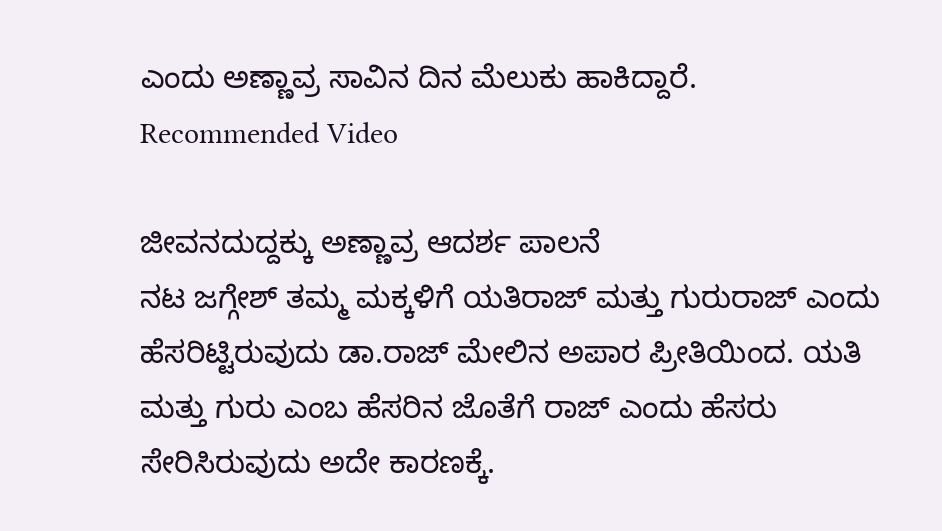ಎಂದು ಅಣ್ಣಾವ್ರ ಸಾವಿನ ದಿನ ಮೆಲುಕು ಹಾಕಿದ್ದಾರೆ.
Recommended Video

ಜೀವನದುದ್ದಕ್ಕು ಅಣ್ಣಾವ್ರ ಆದರ್ಶ ಪಾಲನೆ
ನಟ ಜಗ್ಗೇಶ್ ತಮ್ಮ ಮಕ್ಕಳಿಗೆ ಯತಿರಾಜ್ ಮತ್ತು ಗುರುರಾಜ್ ಎಂದು ಹೆಸರಿಟ್ಟಿರುವುದು ಡಾ.ರಾಜ್ ಮೇಲಿನ ಅಪಾರ ಪ್ರೀತಿಯಿಂದ. ಯತಿ ಮತ್ತು ಗುರು ಎಂಬ ಹೆಸರಿನ ಜೊತೆಗೆ ರಾಜ್ ಎಂದು ಹೆಸರು ಸೇರಿಸಿರುವುದು ಅದೇ ಕಾರಣಕ್ಕೆ.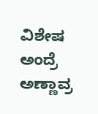ವಿಶೇಷ ಅಂದ್ರೆ ಅಣ್ಣಾವ್ರ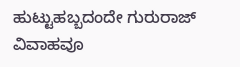ಹುಟ್ಟುಹಬ್ಬದಂದೇ ಗುರುರಾಜ್ ವಿವಾಹವೂ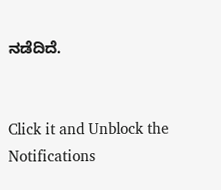ನಡೆದಿದೆ.


Click it and Unblock the Notifications